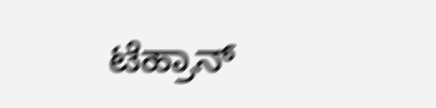ಟೆಹ್ರಾನ್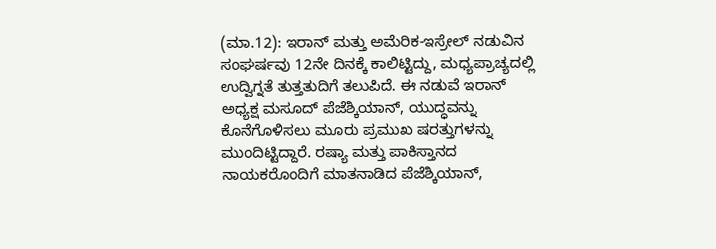(ಮಾ.12): ಇರಾನ್ ಮತ್ತು ಅಮೆರಿಕ-ಇಸ್ರೇಲ್ ನಡುವಿನ ಸಂಘರ್ಷವು 12ನೇ ದಿನಕ್ಕೆ ಕಾಲಿಟ್ಟಿದ್ದು, ಮಧ್ಯಪ್ರಾಚ್ಯದಲ್ಲಿ ಉದ್ವಿಗ್ನತೆ ತುತ್ತತುದಿಗೆ ತಲುಪಿದೆ. ಈ ನಡುವೆ ಇರಾನ್ ಅಧ್ಯಕ್ಷ ಮಸೂದ್ ಪೆಜೆಶ್ಕಿಯಾನ್, ಯುದ್ಧವನ್ನು ಕೊನೆಗೊಳಿಸಲು ಮೂರು ಪ್ರಮುಖ ಷರತ್ತುಗಳನ್ನು ಮುಂದಿಟ್ಟಿದ್ದಾರೆ. ರಷ್ಯಾ ಮತ್ತು ಪಾಕಿಸ್ತಾನದ ನಾಯಕರೊಂದಿಗೆ ಮಾತನಾಡಿದ ಪೆಜೆಶ್ಕಿಯಾನ್,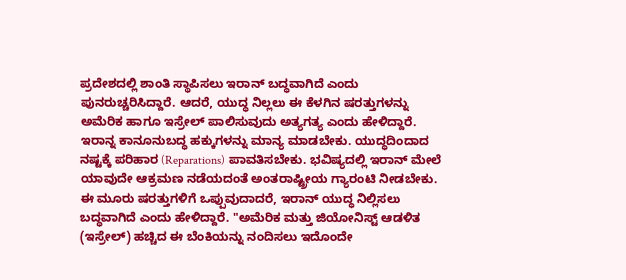ಪ್ರದೇಶದಲ್ಲಿ ಶಾಂತಿ ಸ್ಥಾಪಿಸಲು ಇರಾನ್ ಬದ್ಧವಾಗಿದೆ ಎಂದು ಪುನರುಚ್ಚರಿಸಿದ್ದಾರೆ. ಆದರೆ, ಯುದ್ಧ ನಿಲ್ಲಲು ಈ ಕೆಳಗಿನ ಷರತ್ತುಗಳನ್ನು ಅಮೆರಿಕ ಹಾಗೂ ಇಸ್ರೇಲ್ ಪಾಲಿಸುವುದು ಅತ್ಯಗತ್ಯ ಎಂದು ಹೇಳಿದ್ದಾರೆ.
ಇರಾನ್ನ ಕಾನೂನುಬದ್ಧ ಹಕ್ಕುಗಳನ್ನು ಮಾನ್ಯ ಮಾಡಬೇಕು. ಯುದ್ಧದಿಂದಾದ ನಷ್ಟಕ್ಕೆ ಪರಿಹಾರ (Reparations) ಪಾವತಿಸಬೇಕು. ಭವಿಷ್ಯದಲ್ಲಿ ಇರಾನ್ ಮೇಲೆ ಯಾವುದೇ ಆಕ್ರಮಣ ನಡೆಯದಂತೆ ಅಂತರಾಷ್ಟ್ರೀಯ ಗ್ಯಾರಂಟಿ ನೀಡಬೇಕು. ಈ ಮೂರು ಷರತ್ತುಗಳಿಗೆ ಒಪ್ಪುವುದಾದರೆ, ಇರಾನ್ ಯುದ್ಧ ನಿಲ್ಲಿಸಲು ಬದ್ಧವಾಗಿದೆ ಎಂದು ಹೇಳಿದ್ದಾರೆ. "ಅಮೆರಿಕ ಮತ್ತು ಜಿಯೋನಿಸ್ಟ್ ಆಡಳಿತ (ಇಸ್ರೇಲ್) ಹಚ್ಚಿದ ಈ ಬೆಂಕಿಯನ್ನು ನಂದಿಸಲು ಇದೊಂದೇ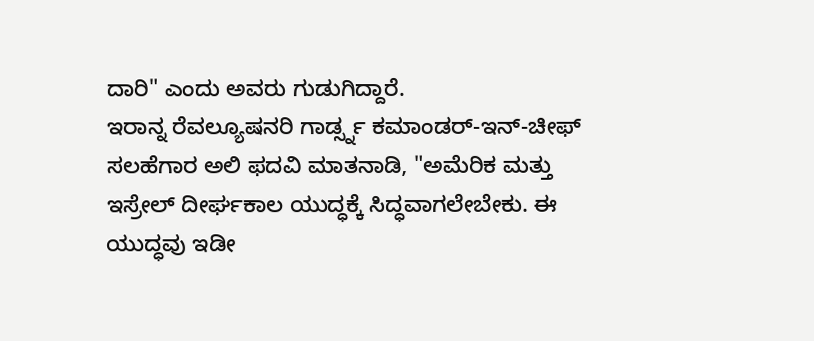ದಾರಿ" ಎಂದು ಅವರು ಗುಡುಗಿದ್ದಾರೆ.
ಇರಾನ್ನ ರೆವಲ್ಯೂಷನರಿ ಗಾರ್ಡ್ಸ್ನ ಕಮಾಂಡರ್-ಇನ್-ಚೀಫ್ ಸಲಹೆಗಾರ ಅಲಿ ಫದವಿ ಮಾತನಾಡಿ, "ಅಮೆರಿಕ ಮತ್ತು ಇಸ್ರೇಲ್ ದೀರ್ಘಕಾಲ ಯುದ್ಧಕ್ಕೆ ಸಿದ್ಧವಾಗಲೇಬೇಕು. ಈ ಯುದ್ಧವು ಇಡೀ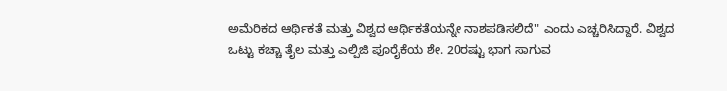ಅಮೆರಿಕದ ಆರ್ಥಿಕತೆ ಮತ್ತು ವಿಶ್ವದ ಆರ್ಥಿಕತೆಯನ್ನೇ ನಾಶಪಡಿಸಲಿದೆ" ಎಂದು ಎಚ್ಚರಿಸಿದ್ದಾರೆ. ವಿಶ್ವದ ಒಟ್ಟು ಕಚ್ಚಾ ತೈಲ ಮತ್ತು ಎಲ್ಪಿಜಿ ಪೂರೈಕೆಯ ಶೇ. 20ರಷ್ಟು ಭಾಗ ಸಾಗುವ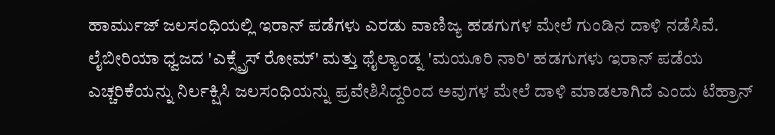ಹಾರ್ಮುಜ್ ಜಲಸಂಧಿಯಲ್ಲಿ ಇರಾನ್ ಪಡೆಗಳು ಎರಡು ವಾಣಿಜ್ಯ ಹಡಗುಗಳ ಮೇಲೆ ಗುಂಡಿನ ದಾಳಿ ನಡೆಸಿವೆ.
ಲೈಬೀರಿಯಾ ಧ್ವಜದ 'ಎಕ್ಸ್ಪ್ರೆಸ್ ರೋಮ್' ಮತ್ತು ಥೈಲ್ಯಾಂಡ್ನ 'ಮಯೂರಿ ನಾರಿ' ಹಡಗುಗಳು ಇರಾನ್ ಪಡೆಯ ಎಚ್ಚರಿಕೆಯನ್ನು ನಿರ್ಲಕ್ಷಿಸಿ ಜಲಸಂಧಿಯನ್ನು ಪ್ರವೇಶಿಸಿದ್ದರಿಂದ ಅವುಗಳ ಮೇಲೆ ದಾಳಿ ಮಾಡಲಾಗಿದೆ ಎಂದು ಟೆಹ್ರಾನ್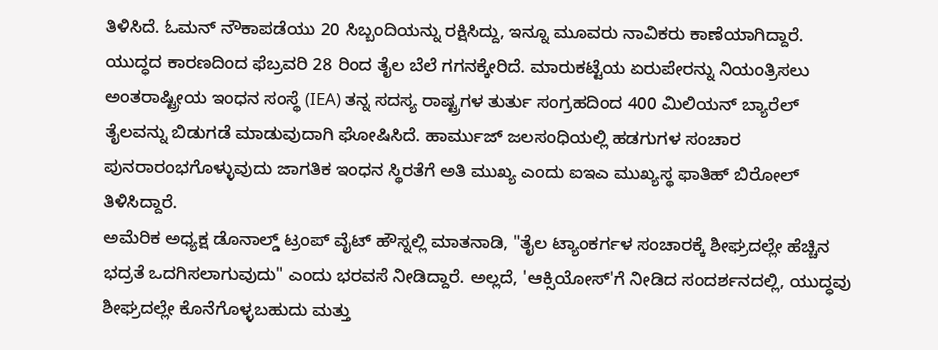ತಿಳಿಸಿದೆ. ಓಮನ್ ನೌಕಾಪಡೆಯು 20 ಸಿಬ್ಬಂದಿಯನ್ನು ರಕ್ಷಿಸಿದ್ದು, ಇನ್ನೂ ಮೂವರು ನಾವಿಕರು ಕಾಣೆಯಾಗಿದ್ದಾರೆ.
ಯುದ್ಧದ ಕಾರಣದಿಂದ ಫೆಬ್ರವರಿ 28 ರಿಂದ ತೈಲ ಬೆಲೆ ಗಗನಕ್ಕೇರಿದೆ. ಮಾರುಕಟ್ಟೆಯ ಏರುಪೇರನ್ನು ನಿಯಂತ್ರಿಸಲು ಅಂತರಾಷ್ಟ್ರೀಯ ಇಂಧನ ಸಂಸ್ಥೆ (IEA) ತನ್ನ ಸದಸ್ಯ ರಾಷ್ಟ್ರಗಳ ತುರ್ತು ಸಂಗ್ರಹದಿಂದ 400 ಮಿಲಿಯನ್ ಬ್ಯಾರೆಲ್ ತೈಲವನ್ನು ಬಿಡುಗಡೆ ಮಾಡುವುದಾಗಿ ಘೋಷಿಸಿದೆ. ಹಾರ್ಮುಜ್ ಜಲಸಂಧಿಯಲ್ಲಿ ಹಡಗುಗಳ ಸಂಚಾರ ಪುನರಾರಂಭಗೊಳ್ಳುವುದು ಜಾಗತಿಕ ಇಂಧನ ಸ್ಥಿರತೆಗೆ ಅತಿ ಮುಖ್ಯ ಎಂದು ಐಇಎ ಮುಖ್ಯಸ್ಥ ಫಾತಿಹ್ ಬಿರೋಲ್ ತಿಳಿಸಿದ್ದಾರೆ.
ಅಮೆರಿಕ ಅಧ್ಯಕ್ಷ ಡೊನಾಲ್ಡ್ ಟ್ರಂಪ್ ವೈಟ್ ಹೌಸ್ನಲ್ಲಿ ಮಾತನಾಡಿ, "ತೈಲ ಟ್ಯಾಂಕರ್ಗಳ ಸಂಚಾರಕ್ಕೆ ಶೀಘ್ರದಲ್ಲೇ ಹೆಚ್ಚಿನ ಭದ್ರತೆ ಒದಗಿಸಲಾಗುವುದು" ಎಂದು ಭರವಸೆ ನೀಡಿದ್ದಾರೆ. ಅಲ್ಲದೆ, 'ಆಕ್ಸಿಯೋಸ್'ಗೆ ನೀಡಿದ ಸಂದರ್ಶನದಲ್ಲಿ, ಯುದ್ಧವು ಶೀಘ್ರದಲ್ಲೇ ಕೊನೆಗೊಳ್ಳಬಹುದು ಮತ್ತು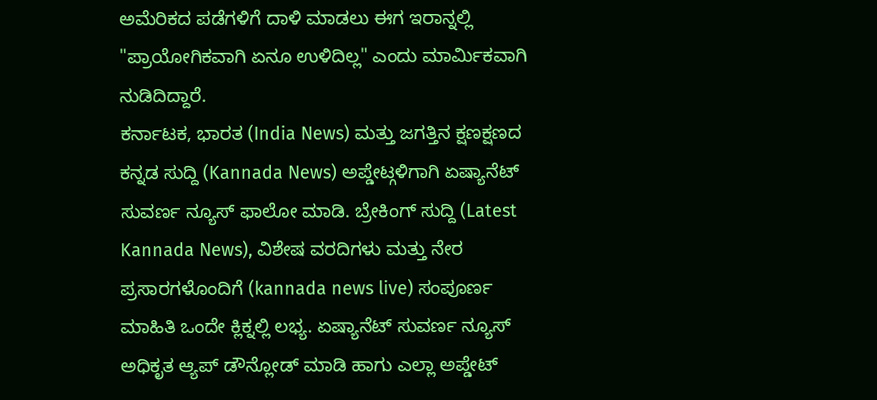ಅಮೆರಿಕದ ಪಡೆಗಳಿಗೆ ದಾಳಿ ಮಾಡಲು ಈಗ ಇರಾನ್ನಲ್ಲಿ "ಪ್ರಾಯೋಗಿಕವಾಗಿ ಏನೂ ಉಳಿದಿಲ್ಲ" ಎಂದು ಮಾರ್ಮಿಕವಾಗಿ ನುಡಿದಿದ್ದಾರೆ.
ಕರ್ನಾಟಕ, ಭಾರತ (India News) ಮತ್ತು ಜಗತ್ತಿನ ಕ್ಷಣಕ್ಷಣದ ಕನ್ನಡ ಸುದ್ದಿ (Kannada News) ಅಪ್ಡೇಟ್ಗಳಿಗಾಗಿ ಏಷ್ಯಾನೆಟ್ ಸುವರ್ಣ ನ್ಯೂಸ್ ಫಾಲೋ ಮಾಡಿ. ಬ್ರೇಕಿಂಗ್ ಸುದ್ದಿ (Latest Kannada News), ವಿಶೇಷ ವರದಿಗಳು ಮತ್ತು ನೇರ ಪ್ರಸಾರಗಳೊಂದಿಗೆ (kannada news live) ಸಂಪೂರ್ಣ ಮಾಹಿತಿ ಒಂದೇ ಕ್ಲಿಕ್ನಲ್ಲಿ ಲಭ್ಯ. ಏಷ್ಯಾನೆಟ್ ಸುವರ್ಣ ನ್ಯೂಸ್ ಅಧಿಕೃತ ಆ್ಯಪ್ ಡೌನ್ಲೋಡ್ ಮಾಡಿ ಹಾಗು ಎಲ್ಲಾ ಅಪ್ಡೇಟ್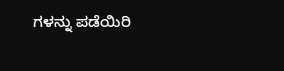ಗಳನ್ನು ಪಡೆಯಿರಿ